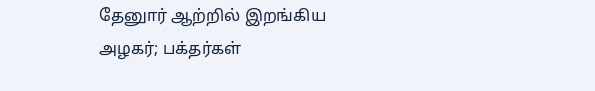தேனுார் ஆற்றில் இறங்கிய அழகர்; பக்தர்கள்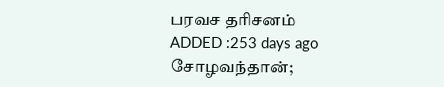பரவச தரிசனம்
ADDED :253 days ago
சோழவந்தான்;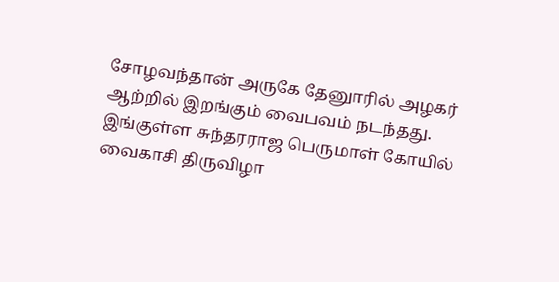சோழவந்தான் அருகே தேனுாரில் அழகர் ஆற்றில் இறங்கும் வைபவம் நடந்தது. இங்குள்ள சுந்தரராஜ பெருமாள் கோயில் வைகாசி திருவிழா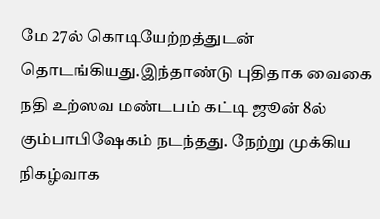மே 27ல் கொடியேற்றத்துடன் தொடங்கியது.இந்தாண்டு புதிதாக வைகை நதி உற்ஸவ மண்டபம் கட்டி ஜூன் 8ல் கும்பாபிஷேகம் நடந்தது. நேற்று முக்கிய நிகழ்வாக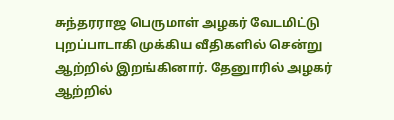சுந்தரராஜ பெருமாள் அழகர் வேடமிட்டு புறப்பாடாகி முக்கிய வீதிகளில் சென்று ஆற்றில் இறங்கினார். தேனுாரில் அழகர் ஆற்றில்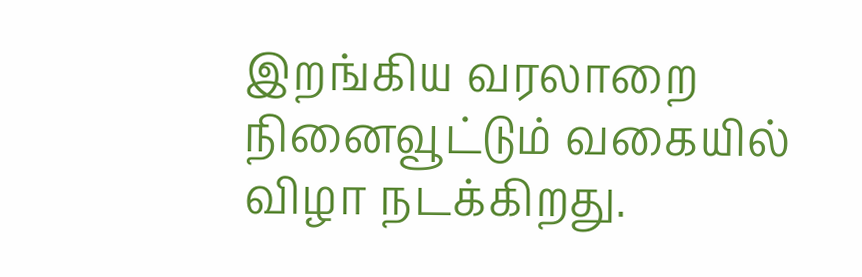இறங்கிய வரலாறை நினைவூட்டும் வகையில் விழா நடக்கிறது.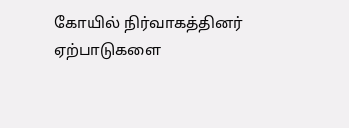கோயில் நிர்வாகத்தினர் ஏற்பாடுகளை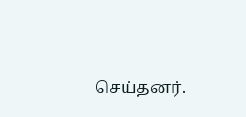செய்தனர்.